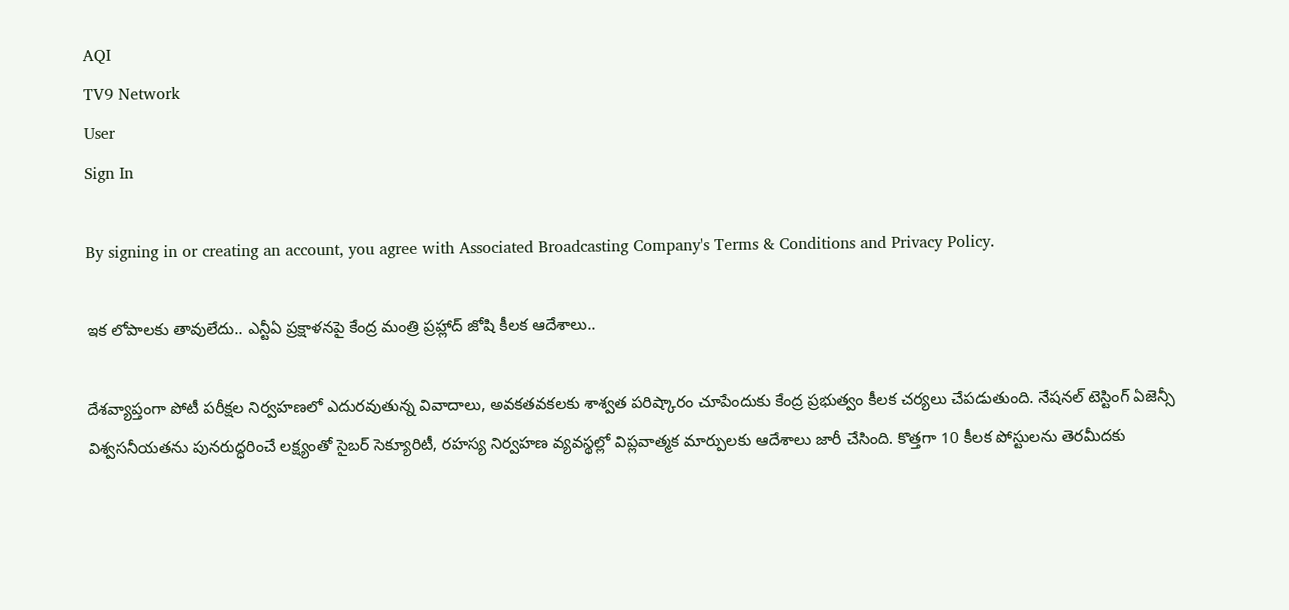AQI
TV9 Network
User
Sign In

By signing in or creating an account, you agree with Associated Broadcasting Company's Terms & Conditions and Privacy Policy.

ఇక లోపాలకు తావులేదు.. ఎన్టీఏ ప్రక్షాళనపై కేంద్ర మంత్రి ప్రహ్లాద్ జోషి కీలక ఆదేశాలు..

దేశవ్యాప్తంగా పోటీ పరీక్షల నిర్వహణలో ఎదురవుతున్న వివాదాలు, అవకతవకలకు శాశ్వత పరిష్కారం చూపేందుకు కేంద్ర ప్రభుత్వం కీలక చర్యలు చేపడుతుంది. నేషనల్ టెస్టింగ్ ఏజెన్సీ విశ్వసనీయతను పునరుద్ధరించే లక్ష్యంతో సైబర్ సెక్యూరిటీ, రహస్య నిర్వహణ వ్యవస్థల్లో విప్లవాత్మక మార్పులకు ఆదేశాలు జారీ చేసింది. కొత్తగా 10 కీలక పోస్టులను తెరమీదకు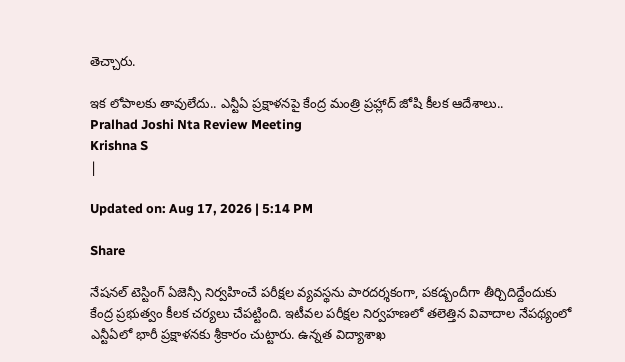తెచ్చారు.

ఇక లోపాలకు తావులేదు.. ఎన్టీఏ ప్రక్షాళనపై కేంద్ర మంత్రి ప్రహ్లాద్ జోషి కీలక ఆదేశాలు..
Pralhad Joshi Nta Review Meeting
Krishna S
|

Updated on: Aug 17, 2026 | 5:14 PM

Share

నేషనల్ టెస్టింగ్ ఏజెన్సీ నిర్వహించే పరీక్షల వ్యవస్థను పారదర్శకంగా, పకడ్బందీగా తీర్చిదిద్దేందుకు కేంద్ర ప్రభుత్వం కీలక చర్యలు చేపట్టింది. ఇటీవల పరీక్షల నిర్వహణలో తలెత్తిన వివాదాల నేపథ్యంలో ఎన్టీఏలో భారీ ప్రక్షాళనకు శ్రీకారం చుట్టారు. ఉన్నత విద్యాశాఖ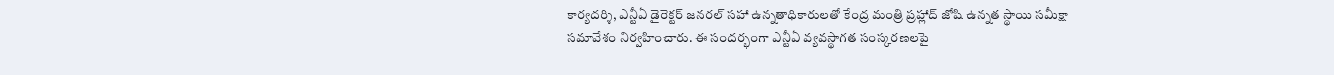కార్యదర్శి, ఎన్టీఏ డైరెక్టర్ జనరల్ సహా ఉన్నతాధికారులతో కేంద్ర మంత్రి ప్రహ్లాద్ జోషి ఉన్నత స్థాయి సమీక్షా సమావేశం నిర్వహించారు. ఈ సందర్భంగా ఎన్టీఏ వ్యవస్థాగత సంస్కరణలపై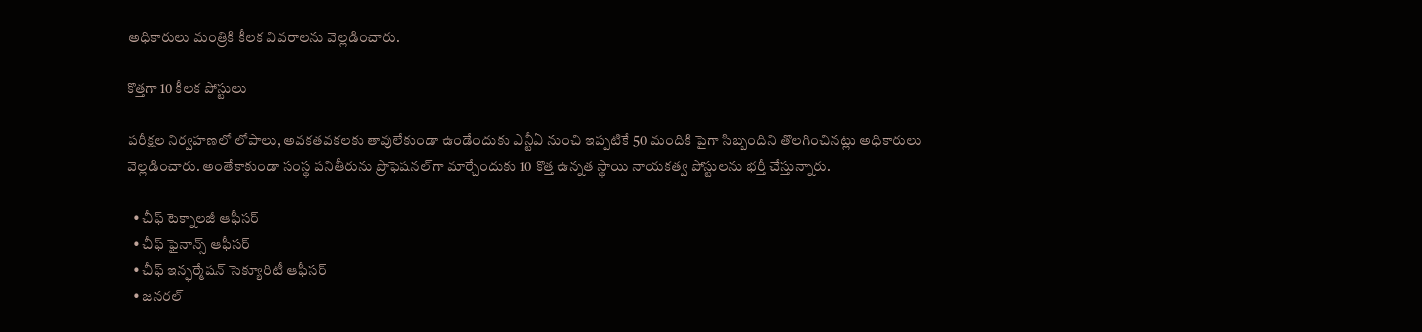అధికారులు మంత్రికి కీలక వివరాలను వెల్లడించారు.

కొత్తగా 10 కీలక పోస్టులు

పరీక్షల నిర్వహణలో లోపాలు, అవకతవకలకు తావులేకుండా ఉండేందుకు ఎన్టీఏ నుంచి ఇప్పటికే 50 మందికి పైగా సిబ్బందిని తొలగించినట్లు అధికారులు వెల్లడించారు. అంతేకాకుండా సంస్థ పనితీరును ప్రొఫెషనల్‌గా మార్చేందుకు 10 కొత్త ఉన్నత స్థాయి నాయకత్వ పోస్టులను భర్తీ చేస్తున్నారు.

  • చీఫ్ టెక్నాలజీ ఆఫీసర్
  • చీఫ్ ఫైనాన్స్ ఆఫీసర్
  • చీఫ్ ఇన్ఫర్మేషన్ సెక్యూరిటీ ఆఫీసర్
  • జనరల్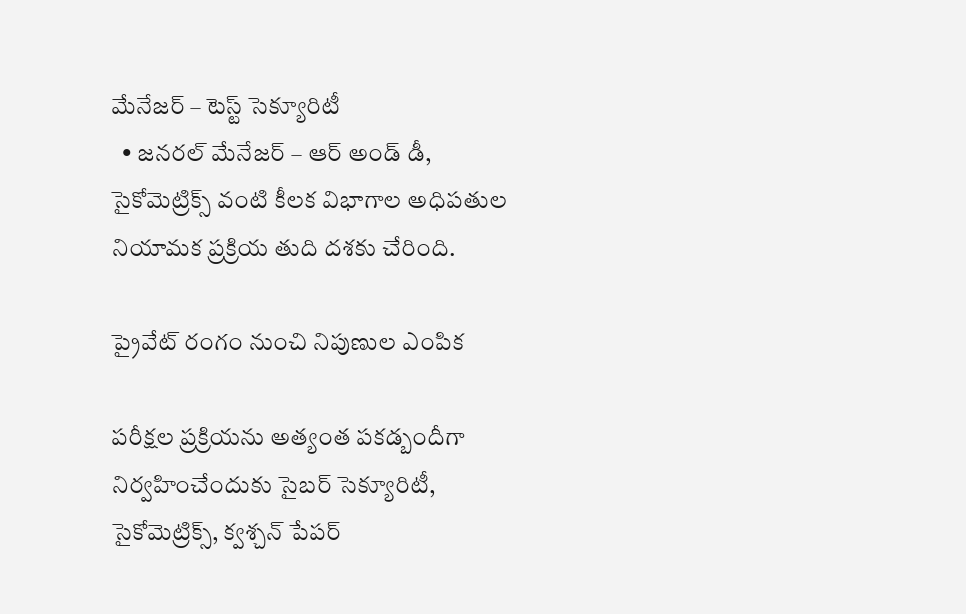మేనేజర్ – టెస్ట్ సెక్యూరిటీ
  • జనరల్ మేనేజర్ – ఆర్ అండ్ డీ, సైకోమెట్రిక్స్ వంటి కీలక విభాగాల అధిపతుల నియామక ప్రక్రియ తుది దశకు చేరింది.

ప్రైవేట్ రంగం నుంచి నిపుణుల ఎంపిక

పరీక్షల ప్రక్రియను అత్యంత పకడ్బందీగా నిర్వహించేందుకు సైబర్ సెక్యూరిటీ, సైకోమెట్రిక్స్, క్వశ్చన్ పేపర్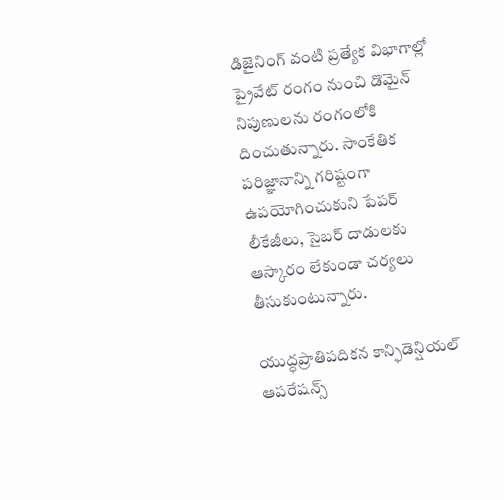డిజైనింగ్ వంటి ప్రత్యేక విభాగాల్లో ప్రైవేట్ రంగం నుంచి డొమైన్ నిపుణులను రంగంలోకి దించుతున్నారు. సాంకేతిక పరిజ్ఞానాన్ని గరిష్టంగా ఉపయోగించుకుని పేపర్ లీకేజీలు, సైబర్ దాడులకు ఆస్కారం లేకుండా చర్యలు తీసుకుంటున్నారు.

యుద్ధప్రాతిపదికన కాన్ఫిడెన్షియల్ ఆపరేషన్స్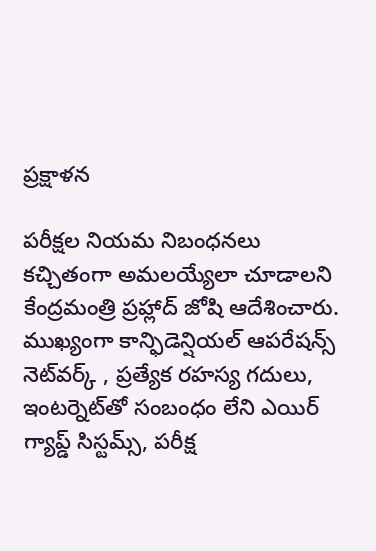ప్రక్షాళన

పరీక్షల నియమ నిబంధనలు కచ్చితంగా అమలయ్యేలా చూడాలని కేంద్రమంత్రి ప్రహ్లాద్ జోషి ఆదేశించారు. ముఖ్యంగా కాన్ఫిడెన్షియల్ ఆపరేషన్స్ నెట్‌వర్క్ , ప్రత్యేక రహస్య గదులు, ఇంటర్నెట్‌తో సంబంధం లేని ఎయిర్ గ్యాప్డ్ సిస్టమ్స్, పరీక్ష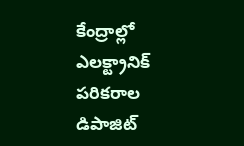కేంద్రాల్లో ఎలక్ట్రానిక్ పరికరాల డిపాజిట్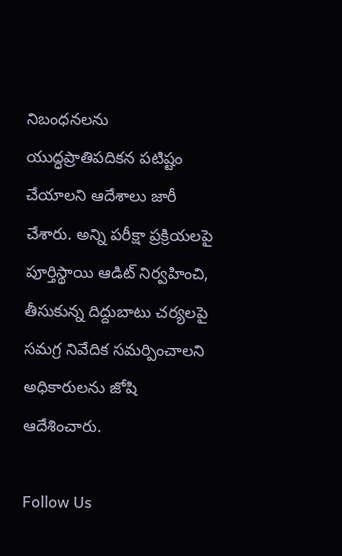నిబంధనలను యుద్ధప్రాతిపదికన పటిష్టం చేయాలని ఆదేశాలు జారీ చేశారు. అన్ని పరీక్షా ప్రక్రియలపై పూర్తిస్థాయి ఆడిట్ నిర్వహించి, తీసుకున్న దిద్దుబాటు చర్యలపై సమగ్ర నివేదిక సమర్పించాలని అధికారులను జోషి ఆదేశించారు.

Follow Us